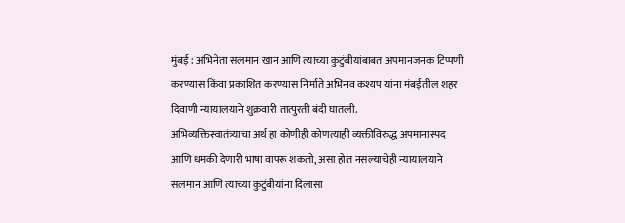मुंबई : अभिनेता सलमान खान आणि त्याच्या कुटुंबीयांबाबत अपमानजनक टिप्पणी करण्यास किंवा प्रकाशित करण्यास निर्माते अभिनव कश्यप यांना मंबईतील शहर दिवाणी न्यायालयाने शुक्रवारी तात्पुरती बंदी घातली.
अभिव्यक्तिस्वातंत्र्याचा अर्थ हा कोणीही कोणत्याही व्यक्तीविरुद्ध अपमानास्पद आणि धमकी देणारी भाषा वापरू शकतो, असा होत नसल्याचेही न्यायालयाने सलमान आणि त्याच्या कुटुंबीयांना दिलासा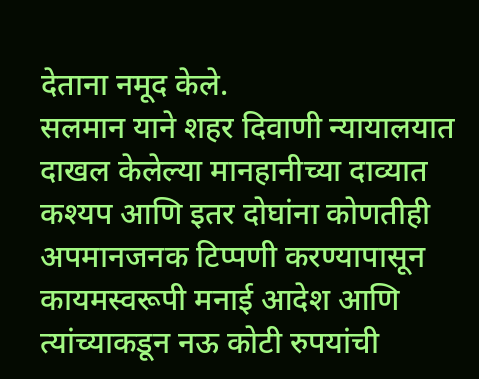देताना नमूद केले.
सलमान याने शहर दिवाणी न्यायालयात दाखल केलेल्या मानहानीच्या दाव्यात कश्यप आणि इतर दोघांना कोणतीही अपमानजनक टिप्पणी करण्यापासून कायमस्वरूपी मनाई आदेश आणि त्यांच्याकडून नऊ कोटी रुपयांची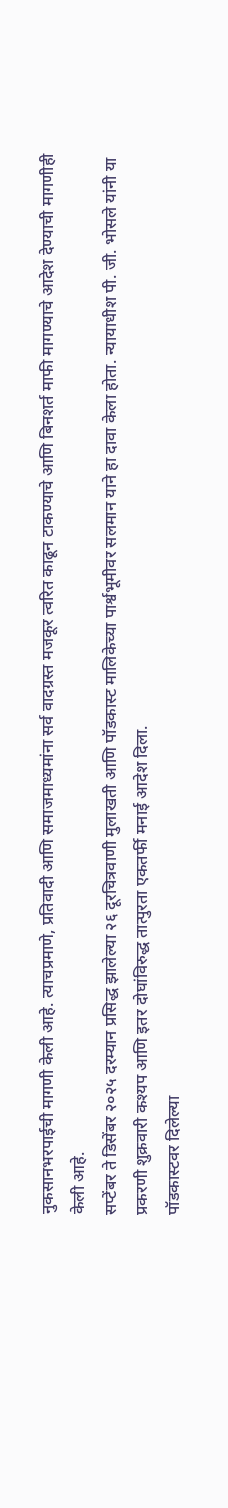नुकसानभरपाईची मागणी केली आहे. त्याचप्रमाणे, प्रतिवादी आणि समाजमाध्यमांना सर्व वादग्रस्त मजकूर त्वरित काढून टाकण्याचे आणि बिनशर्त माफी मागण्याचे आदेश देण्याची मागणीही केली आहे.
सप्टेंबर ते डिसेंबर २०२५ दरम्यान प्रसिद्ध झालेल्या २६ दूरचित्रवाणी मुलाखती आणि पॉडकास्ट मालिकेच्या पार्श्वभूमीवर सलमान याने हा दावा केला होता. न्यायाधीश पी. जी. भोसले यांनी या प्रकरणी शुक्रवारी कश्यप आणि इतर दोघांविरुद्ध तात्पुरता एकतर्फी मनाई आदेश दिला.
पॉडकास्टवर दिलेल्या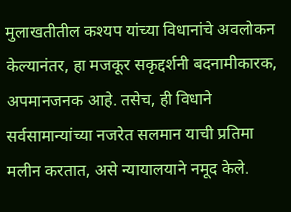मुलाखतीतील कश्यप यांच्या विधानांचे अवलोकन केल्यानंतर, हा मजकूर सकृद्दर्शनी बदनामीकारक, अपमानजनक आहे. तसेच, ही विधाने सर्वसामान्यांच्या नजरेत सलमान याची प्रतिमा मलीन करतात, असे न्यायालयाने नमूद केले.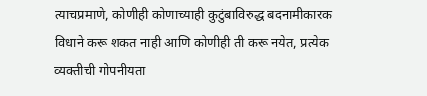त्याचप्रमाणे, कोणीही कोणाच्याही कुटुंबाविरुद्ध बदनामीकारक विधाने करू शकत नाही आणि कोणीही ती करू नयेत, प्रत्येक व्यक्तीची गोपनीयता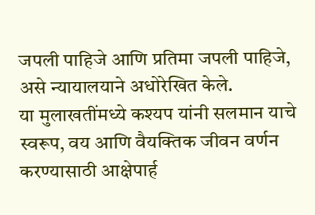जपली पाहिजे आणि प्रतिमा जपली पाहिजे, असे न्यायालयाने अधोरेखित केले.
या मुलाखतींमध्ये कश्यप यांनी सलमान याचे स्वरूप, वय आणि वैयक्तिक जीवन वर्णन करण्यासाठी आक्षेपार्ह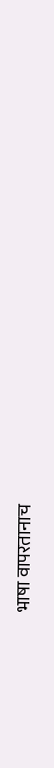भाषा वापरतानाच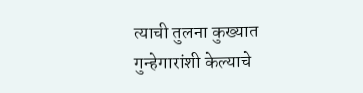त्याची तुलना कुख्यात गुन्हेगारांशी केल्याचे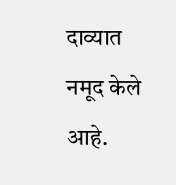दाव्यात नमूद केले आहे.